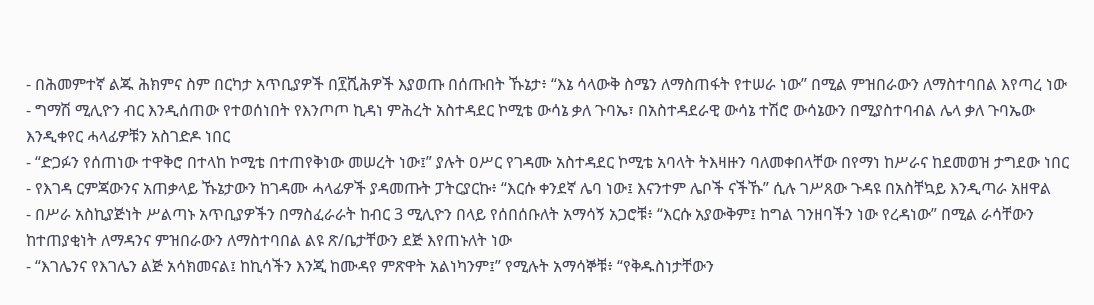- በሕመምተኛ ልጁ ሕክምና ስም በርካታ አጥቢያዎች በ፻ሺሕዎች እያወጡ በሰጡበት ኹኔታ፥ “እኔ ሳላውቅ ስሜን ለማስጠፋት የተሠራ ነው” በሚል ምዝበራውን ለማስተባበል እየጣረ ነው
- ግማሽ ሚሊዮን ብር እንዲሰጠው የተወሰነበት የእንጦጦ ኪዳነ ምሕረት አስተዳደር ኮሚቴ ውሳኔ ቃለ ጉባኤ፣ በአስተዳደራዊ ውሳኔ ተሽሮ ውሳኔውን በሚያስተባብል ሌላ ቃለ ጉባኤው እንዲቀየር ሓላፊዎቹን አስገድዶ ነበር
- “ድጋፉን የሰጠነው ተዋቅሮ በተላከ ኮሚቴ በተጠየቅነው መሠረት ነው፤” ያሉት ዐሥር የገዳሙ አስተዳደር ኮሚቴ አባላት ትእዛዙን ባለመቀበላቸው በየማነ ከሥራና ከደመወዝ ታግደው ነበር
- የእገዳ ርምጃውንና አጠቃላይ ኹኔታውን ከገዳሙ ሓላፊዎች ያዳመጡት ፓትርያርኩ፥ “እርሱ ቀንደኛ ሌባ ነው፤ እናንተም ሌቦች ናችኹ” ሲሉ ገሥጸው ጉዳዩ በአስቸኳይ እንዲጣራ አዘዋል
- በሥራ አስኪያጅነት ሥልጣኑ አጥቢያዎችን በማስፈራራት ከብር 3 ሚሊዮን በላይ የሰበሰቡለት አማሳኝ አጋሮቹ፥ “እርሱ አያውቅም፤ ከግል ገንዘባችን ነው የረዳነው” በሚል ራሳቸውን ከተጠያቂነት ለማዳንና ምዝበራውን ለማስተባበል ልዩ ጽ/ቤታቸውን ደጅ እየጠኑለት ነው
- “እገሌንና የእገሌን ልጅ አሳክመናል፤ ከኪሳችን እንጂ ከሙዳየ ምጽዋት አልነካንም፤” የሚሉት አማሳኞቹ፥ “የቅዱስነታቸውን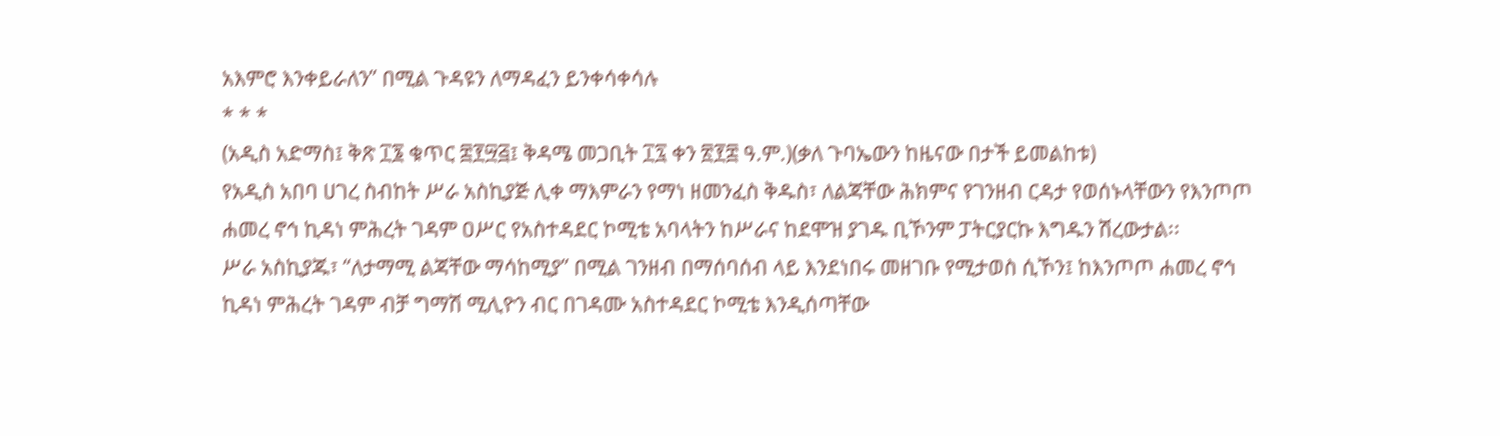አእምሮ እንቀይራለን” በሚል ጉዳዩን ለማዳፈን ይንቀሳቀሳሉ
* * *
(አዲስ አድማስ፤ ቅጽ ፲፮ ቁጥር ፰፻፵፭፤ ቅዳሜ መጋቢት ፲፯ ቀን ፳፻፰ ዓ.ም.)(ቃለ ጉባኤውን ከዜናው በታች ይመልከቱ)
የአዲስ አበባ ሀገረ ስብከት ሥራ አስኪያጅ ሊቀ ማእምራን የማነ ዘመንፈስ ቅዱስ፣ ለልጃቸው ሕክምና የገንዘብ ርዳታ የወሰኑላቸውን የእንጦጦ ሐመረ ኖኅ ኪዳነ ምሕረት ገዳም ዐሥር የአስተዳደር ኮሚቴ አባላትን ከሥራና ከደሞዝ ያገዱ ቢኾንም ፓትርያርኩ እግዱን ሽረውታል፡፡
ሥራ አስኪያጁ፣ “ለታማሚ ልጃቸው ማሳከሚያ” በሚል ገንዘብ በማሰባሰብ ላይ እንደነበሩ መዘገቡ የሚታወስ ሲኾን፤ ከእንጦጦ ሐመረ ኖኅ ኪዳነ ምሕረት ገዳም ብቻ ግማሽ ሚሊዮን ብር በገዳሙ አስተዳደር ኮሚቴ እንዲሰጣቸው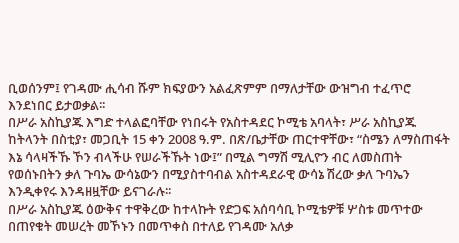ቢወሰንም፤ የገዳሙ ሒሳብ ሹም ክፍያውን አልፈጽምም በማለታቸው ውዝግብ ተፈጥሮ እንደነበር ይታወቃል፡፡
በሥራ አስኪያጁ እግድ ተላልፎባቸው የነበሩት የአስተዳደር ኮሚቴ አባላት፣ ሥራ አስኪያጁ ከትላንት በስቲያ፣ መጋቢት 15 ቀን 2008 ዓ.ም. በጽ/ቤታቸው ጠርተዋቸው፣ “ስሜን ለማስጠፋት እኔ ሳላዛችኹ ኾን ብላችሁ የሠራችኹት ነው፤” በሚል ግማሽ ሚሊዮን ብር ለመስጠት የወሰኑበትን ቃለ ጉባኤ ውሳኔውን በሚያስተባብል አስተዳደራዊ ውሳኔ ሽረው ቃለ ጉባኤን እንዲቀየሩ እንዳዘዟቸው ይናገራሉ፡፡
በሥራ አስኪያጁ ዕውቅና ተዋቅረው ከተላኩት የድጋፍ አሰባሳቢ ኮሚቴዎቹ ሦስቱ መጥተው በጠየቁት መሠረት መኾኑን በመጥቀስ በተለይ የገዳሙ አለቃ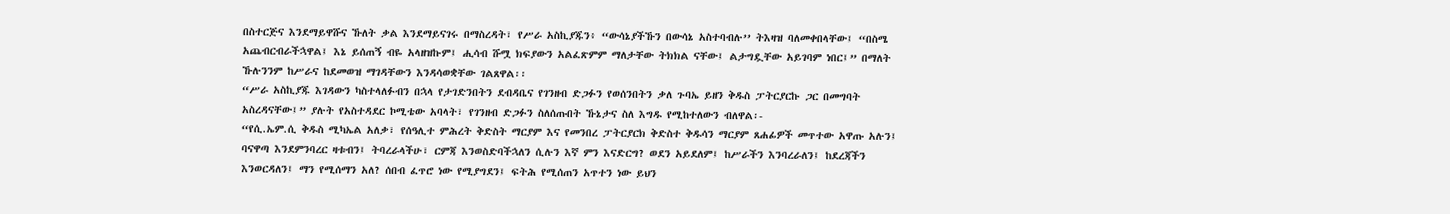በስተርጅና እንደማይዋሹና ኹለት ቃል እንደማይናገሩ በማስረዳት፣ የሥራ አስኪያጁን፥ “ውሳኔያችኹን በውሳኔ አስተባብሉ’’ ትእዛዝ ባለመቀበላቸው፤ “በስሜ አጨብርብራችኋዋል፤ እኔ ይሰጠኝ ብዬ አላዘዝኩም፤ ሒሳብ ሹሟ ክፍያውን አልፈጽምም ማለታቸው ትክክል ናቸው፤ ልታግዷቸው አይገባም ነበር፤” በማለት ኹሉንንም ከሥራና ከደመወዝ ማገዳቸውን እንዳሳወቋቸው ገልጸዋል፡፡
“ሥራ አስኪያጁ እገዳውን ካስተላለፉብን በኋላ የታገድንበትን ደብዳቤና የገንዘብ ድጋፉን የወሰንበትን ቃለ ጉባኤ ይዘን ቅዱስ ፓትርያርኩ ጋር በመግባት አስረዳናቸው፤” ያሉት የአስተዳደር ኮሚቴው አባላት፣ የገንዘብ ድጋፉን ስለሰጡበት ኹኔታና ስለ እግዱ የሚከተለውን ብለዋል፡-
“የሲ.ኤም.ሲ ቅዱስ ሚካኤል አለቃ፣ የሰዓሊተ ምሕረት ቅድስት ማርያም እና የመንበረ ፓትርያርክ ቅድስተ ቅዱሳን ማርያም ጸሐፊዎች መጥተው አዋጡ አሉን፤ ባናዋጣ እንደምንባረር ዛቱብን፤ ትባረራላችሁ፣ ርምጃ እንወስድባችኋለን ሲሉን እኛ ምን እናድርግ? ወደን አይደለም፤ ከሥራችን እንባረራለን፤ ከደረጃችን እንወርዳለን፤ ማን የሚሰማን አለ? ሰበብ ፈጥሮ ነው የሚያግደን፤ ፍትሕ የሚሰጠን አጥተን ነው ይህን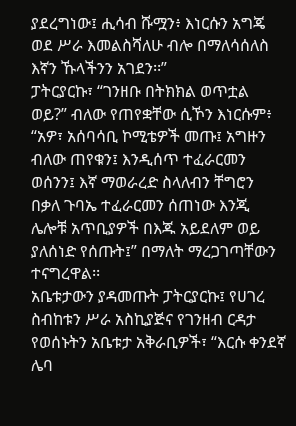ያደረግነው፤ ሒሳብ ሹሟን፥ እነርሱን አግጄ ወደ ሥራ እመልስሻለሁ ብሎ በማለሳሰለስ እኛን ኹላችንን አገደን፡፡”
ፓትርያርኩ፣ “ገንዘቡ በትክክል ወጥቷል ወይ?” ብለው የጠየቋቸው ሲኾን እነርሱም፥ “አዎ፣ አሰባሳቢ ኮሚቴዎች መጡ፤ አግዙን ብለው ጠየቁን፤ እንዲሰጥ ተፈራርመን ወሰንን፤ እኛ ማወራረድ ስላለብን ቸግሮን በቃለ ጉባኤ ተፈራርመን ሰጠነው እንጂ ሌሎቹ አጥቢያዎች በእጁ አይደለም ወይ ያለሰነድ የሰጡት፤” በማለት ማረጋገጣቸውን ተናግረዋል፡፡
አቤቱታውን ያዳመጡት ፓትርያርኩ፤ የሀገረ ስብከቱን ሥራ አስኪያጅና የገንዘብ ርዳታ የወሰኑትን አቤቱታ አቅራቢዎች፣ “እርሱ ቀንደኛ ሌባ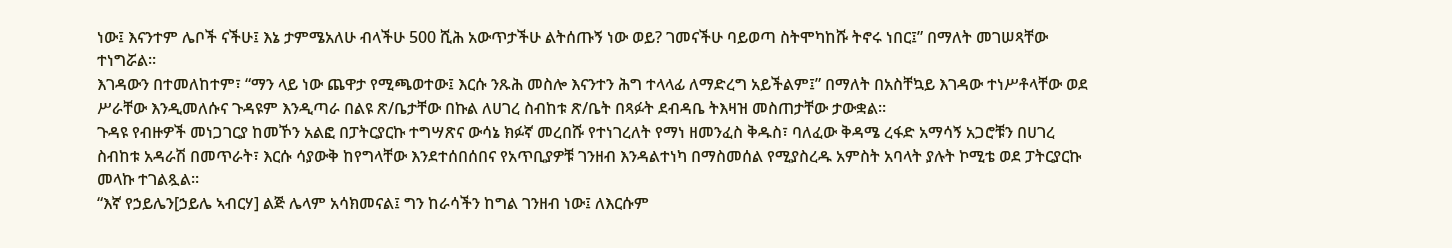ነው፤ እናንተም ሌቦች ናችሁ፤ እኔ ታምሜአለሁ ብላችሁ 500 ሺሕ አውጥታችሁ ልትሰጡኝ ነው ወይ? ገመናችሁ ባይወጣ ስትሞካከሹ ትኖሩ ነበር፤” በማለት መገሠጻቸው ተነግሯል፡፡
እገዳውን በተመለከተም፣ “ማን ላይ ነው ጨዋታ የሚጫወተው፤ እርሱ ንጹሕ መስሎ እናንተን ሕግ ተላላፊ ለማድረግ አይችልም፤” በማለት በአስቸኳይ እገዳው ተነሥቶላቸው ወደ ሥራቸው እንዲመለሱና ጉዳዩም እንዲጣራ በልዩ ጽ/ቤታቸው በኩል ለሀገረ ስብከቱ ጽ/ቤት በጻፉት ደብዳቤ ትእዛዝ መስጠታቸው ታውቋል፡፡
ጉዳዩ የብዙዎች መነጋገርያ ከመኾን አልፎ በፓትርያርኩ ተግሣጽና ውሳኔ ክፉኛ መረበሹ የተነገረለት የማነ ዘመንፈስ ቅዱስ፣ ባለፈው ቅዳሜ ረፋድ አማሳኝ አጋሮቹን በሀገረ ስብከቱ አዳራሽ በመጥራት፣ እርሱ ሳያውቅ ከየግላቸው እንደተሰበሰበና የአጥቢያዎቹ ገንዘብ እንዳልተነካ በማስመሰል የሚያስረዱ አምስት አባላት ያሉት ኮሚቴ ወደ ፓትርያርኩ መላኩ ተገልጿል፡፡
“እኛ የኃይሌን[ኃይሌ ኣብርሃ] ልጅ ሌላም አሳክመናል፤ ግን ከራሳችን ከግል ገንዘብ ነው፤ ለእርሱም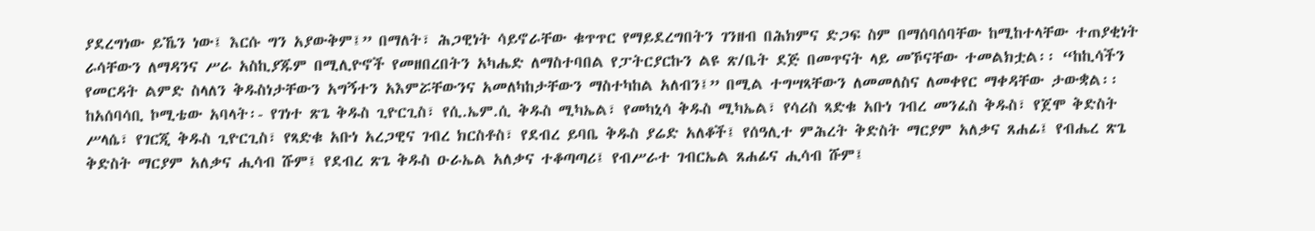ያደረግነው ይኼን ነው፤ እርሱ ግን አያውቅም፤” በማለት፣ ሕጋዊነት ሳይኖራቸው ቁጥጥር የማይደረግበትን ገንዘብ በሕክምና ድጋፍ ስም በማሰባሰባቸው ከሚከተላቸው ተጠያቂነት ራሳቸውን ለማዳንና ሥራ አስኪያጁም በሚሊዮኖች የመዘበረበትን አካሔድ ለማስተባበል የፓትርያርኩን ልዩ ጽ/ቤት ደጅ በመጥናት ላይ መኾናቸው ተመልክቷል፡፡ “ከኪሳችን የመርዳት ልምድ ስላለን ቅዱስነታቸውን አግኝተን አእምሯቸውንና አመለካከታቸውን ማስተካከል አለብን፤” በሚል ተግሣጻቸውን ለመመለስና ለመቀየር ማቀዳቸው ታውቋል፡፡
ከአሰባሳቢ ኮሚቴው አባላት፡- የገነተ ጽጌ ቅዱስ ጊዮርጊስ፣ የሲ.ኤም.ሲ ቅዱስ ሚካኤል፣ የመካኒሳ ቅዱስ ሚካኤል፣ የሳሪስ ጻድቁ አቡነ ገብረ መንፈስ ቅዱስ፣ የጀሞ ቅድስት ሥላሴ፣ የገርጂ ቅዱስ ጊዮርጊስ፣ የጻድቁ አቡነ አረጋዊና ገብረ ክርስቶስ፣ የደብረ ይባቤ ቅዱስ ያሬድ አለቆች፤ የሰዓሊተ ምሕረት ቅድስት ማርያም አለቃና ጸሐፊ፤ የብሔረ ጽጌ ቅድስት ማርያም አለቃና ሒሳብ ሹም፤ የደብረ ጽጌ ቅዱስ ዑራኤል አለቃና ተቆጣጣሪ፤ የብሥራተ ገብርኤል ጸሐፊና ሒሳብ ሹም፤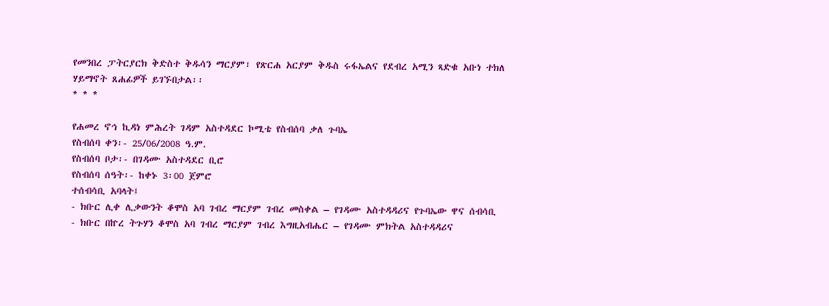የመንበረ ፓትርያርክ ቅድስተ ቅዱሳን ማርያም፣ የጽርሐ አርያም ቅዱስ ሩፋኤልና የደብረ አሚን ጻድቁ አቡነ ተክለ ሃይማኖት ጸሐፊዎች ይገኙበታል፡፡
* * *

የሐመረ ኖኅ ኪዳነ ምሕረት ገዳም አስተዳደር ኮሚቴ የስብሰባ ቃለ ጉባኤ
የስብሰባ ቀን፡- 25/06/2008 ዓ.ም.
የስብሰባ ቦታ፡- በገዳሙ አስተዳደር ቢሮ
የስብሰባ ሰዓት፡- ከቀኑ 3፡00 ጀምሮ
ተሰብሳቢ አባላት፤
- ክቡር ሊቀ ሊቃውንት ቆሞስ አባ ገብረ ማርያም ገብረ መስቀል – የገዳሙ አስተዳዳሪና የጉባኤው ዋና ሰብሳቢ
- ክቡር በኵረ ትጉሃን ቆሞስ አባ ገብረ ማርያም ገብረ እግዚአብሔር – የገዳሙ ምክትል አስተዳዳሪና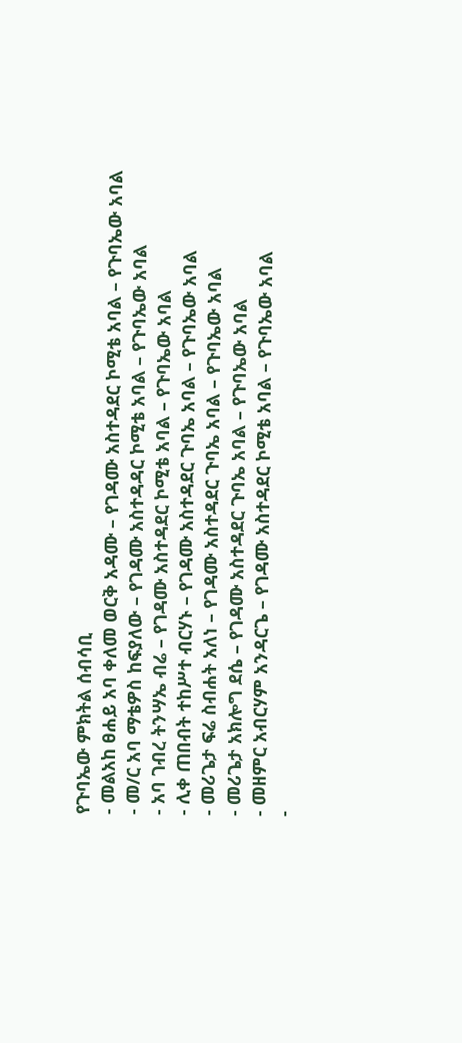የጉባኤው ምክትል ሰብሳቢ
- መልአከ ፀሐይ አባ ቀለመ ወርቅ አዳሙ – የገዳሙ አስተዳደር ኮሚቴ አባል – የጉባኤው አባል
- መ/ር አባ ማቴዎስ ከፍያለው – የገዳሙ አስተዳዳር ኮሚቴ አባል – የጉባኤው አባል
- አባ ገብረ ትንሣኤ ብሬ – የገዳሙ አስተዳደር ኮሚቴ አባል – የጉባኤው አባል
- ሊቀ ጠበብት ተከሥተ ብርሃኑ – የገዳሙ አስተዳደር ጉባኤ አባል – የጉባኤው አባል
- መሪጌታ ፍሬ ስብሐት አለነ – የገዳሙ አስተዳደር ጉባኤ አባል – የጉባኤው አባል
- መሪጌታ አክሎግ ደሴ – የገዳሙ አስተዳደር ጉባኤ አባል – የጉባኤው አባል
- መዘምር አብርሃም አንዳርጌ – የገዳሙ አስተዳደር ኮሚቴ አባል – የጉባኤው አባል
-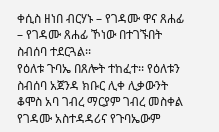ቀሲስ ዘነበ ብርሃኑ – የገዳሙ ዋና ጸሐፊ – የገዳሙ ጸሐፊ ኾነው በተገኙበት ስብሰባ ተደርጓል፡፡
የዕለቱ ጉባኤ በጸሎት ተከፈተ፡፡ የዕለቱን ስብሰባ አጀንዳ ክቡር ሊቀ ሊቃውንት ቆሞስ አባ ገብረ ማርያም ገብረ መስቀል የገዳሙ አስተዳዳሪና የጉባኤውም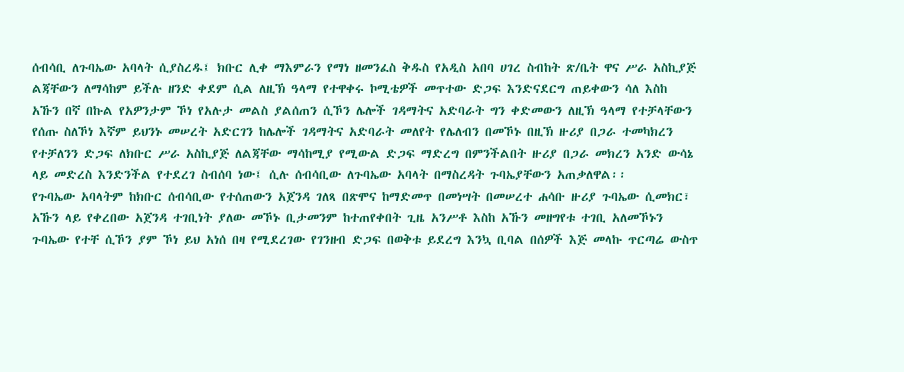ሰብሳቢ ለጉባኤው አባላት ሲያስረዱ፤ ክቡር ሊቀ ማእምራን የማነ ዘመንፈስ ቅዱስ የአዲስ አበባ ሀገረ ስብከት ጽ/ቤት ዋና ሥራ አስኪያጅ ልጃቸውን ለማሳከም ይችሉ ዘንድ ቀደም ሲል ለዚኽ ዓላማ የተዋቀሩ ኮሚቴዎች መጥተው ድጋፍ እንድናደርግ ጠይቀውን ሳለ እስከ አኹን በኛ በኩል የአዎንታም ኾነ የአሉታ መልስ ያልሰጠን ሲኾን ሌሎች ገዳማትና አድባራት ግን ቀድመውን ለዚኽ ዓላማ የተቻላቸውን የሰጡ ስለኾነ እኛም ይህንኑ መሠረት አድርገን ከሌሎች ገዳማትና አድባራት መለየት የሌለብን በመኾኑ በዚኽ ዙሪያ በጋራ ተመካክረን የተቻለንን ድጋፍ ለክቡር ሥራ አስኪያጅ ለልጃቸው ማሳከሚያ የሚውል ድጋፍ ማድረግ በምንችልበት ዙሪያ በጋራ መክረን አንድ ውሳኔ ላይ መድረስ እንድንችል የተደረገ ስብሰባ ነው፤ ሲሉ ሰብሳቢው ለጉባኤው አባላት በማስረዳት ጉባኤያቸውን አጠቃለዋል፡፡
የጉባኤው አባላትም ከክቡር ሰብሳቢው የተሰጠውን አጀንዳ ገለጻ በጽሞና ከማድመጥ በመነሣት በመሠረተ ሐሳቡ ዙሪያ ጉባኤው ሲመክር፣ አኹን ላይ የቀረበው አጀንዳ ተገቢነት ያለው መኾኑ ቢታመንም ከተጠየቀበት ጊዜ አንሥቶ እስከ አኹን መዘግየቱ ተገቢ አለመኾኑን ጉባኤው የተቸ ሲኾን ያም ኾነ ይህ አነሰ በዛ የሚደረገው የገንዘብ ድጋፍ በወቅቱ ይደረግ እንኳ ቢባል በሰዎች እጅ መላኩ ጥርጣሬ ውስጥ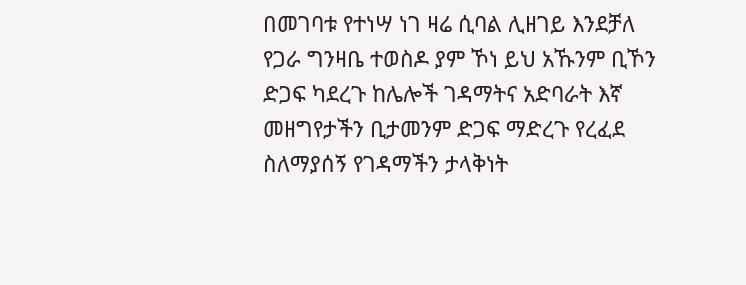በመገባቱ የተነሣ ነገ ዛሬ ሲባል ሊዘገይ እንደቻለ የጋራ ግንዛቤ ተወስዶ ያም ኾነ ይህ አኹንም ቢኾን ድጋፍ ካደረጉ ከሌሎች ገዳማትና አድባራት እኛ መዘግየታችን ቢታመንም ድጋፍ ማድረጉ የረፈደ ስለማያሰኝ የገዳማችን ታላቅነት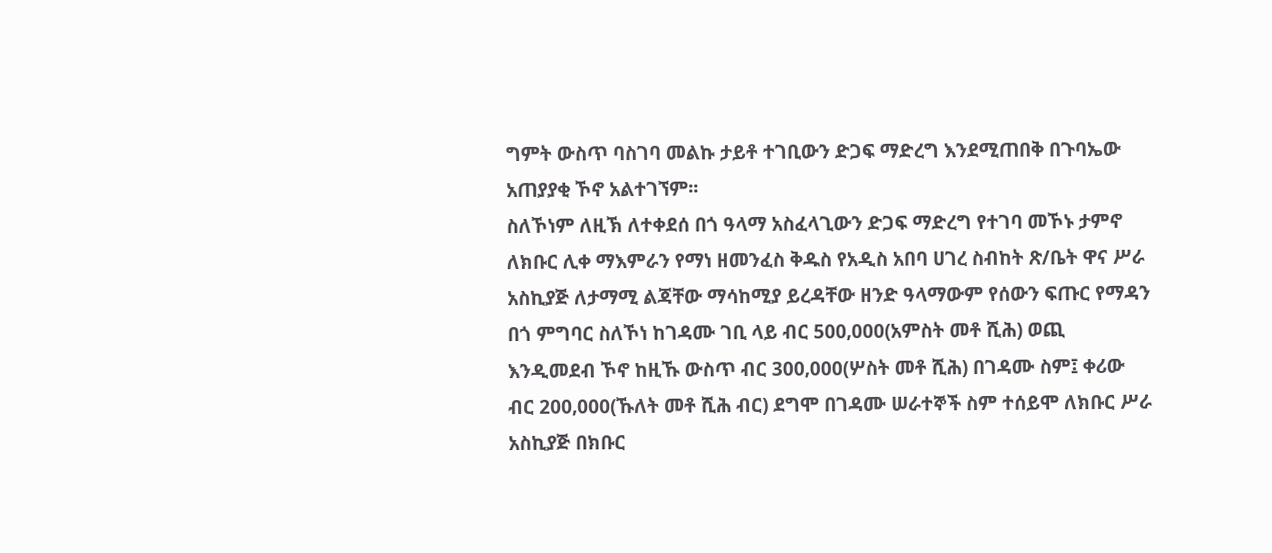ግምት ውስጥ ባስገባ መልኩ ታይቶ ተገቢውን ድጋፍ ማድረግ እንደሚጠበቅ በጉባኤው አጠያያቂ ኾኖ አልተገኘም፡፡
ስለኾነም ለዚኽ ለተቀደሰ በጎ ዓላማ አስፈላጊውን ድጋፍ ማድረግ የተገባ መኾኑ ታምኖ ለክቡር ሊቀ ማእምራን የማነ ዘመንፈስ ቅዱስ የአዲስ አበባ ሀገረ ስብከት ጽ/ቤት ዋና ሥራ አስኪያጅ ለታማሚ ልጃቸው ማሳከሚያ ይረዳቸው ዘንድ ዓላማውም የሰውን ፍጡር የማዳን በጎ ምግባር ስለኾነ ከገዳሙ ገቢ ላይ ብር 500‚000(አምስት መቶ ሺሕ) ወጪ እንዲመደብ ኾኖ ከዚኹ ውስጥ ብር 300‚000(ሦስት መቶ ሺሕ) በገዳሙ ስም፤ ቀሪው ብር 200‚000(ኹለት መቶ ሺሕ ብር) ደግሞ በገዳሙ ሠራተኞች ስም ተሰይሞ ለክቡር ሥራ አስኪያጅ በክቡር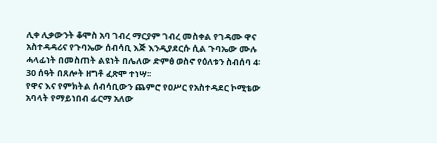ሊቀ ሊቃውንት ቆሞስ አባ ገብረ ማርያም ገብረ መስቀል የገዳሙ ዋና አስተዳዳሪና የጉባኤው ሰብሳቢ እጅ እንዲያደርሱ ሲል ጉባኤው ሙሉ ሓላፊነት በመስጠት ልዩነት በሌለው ድምፅ ወስኖ የዕለቱን ስብሰባ 4፡30 ሰዓት በጸሎት ዘግቶ ፈጽሞ ተነሣ፡፡
የዋና እና የምክትል ሰብሳቢውን ጨምሮ የዐሥር የአስተዳደር ኮሚቴው አባላት የማይነበብ ፊርማ አለው